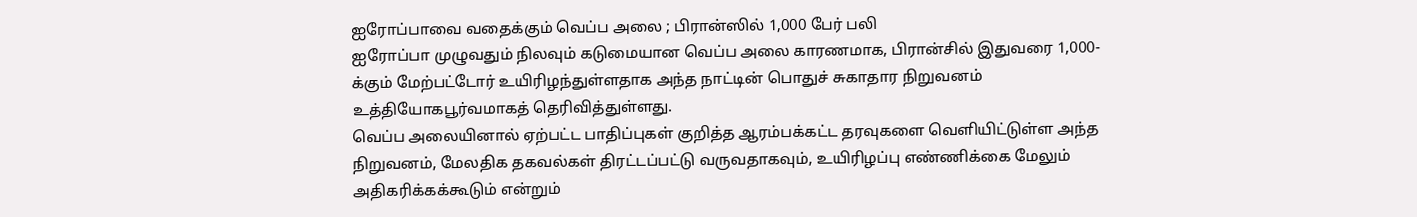ஐரோப்பாவை வதைக்கும் வெப்ப அலை ; பிரான்ஸில் 1,000 பேர் பலி
ஐரோப்பா முழுவதும் நிலவும் கடுமையான வெப்ப அலை காரணமாக, பிரான்சில் இதுவரை 1,000-க்கும் மேற்பட்டோர் உயிரிழந்துள்ளதாக அந்த நாட்டின் பொதுச் சுகாதார நிறுவனம் உத்தியோகபூர்வமாகத் தெரிவித்துள்ளது.
வெப்ப அலையினால் ஏற்பட்ட பாதிப்புகள் குறித்த ஆரம்பக்கட்ட தரவுகளை வெளியிட்டுள்ள அந்த நிறுவனம், மேலதிக தகவல்கள் திரட்டப்பட்டு வருவதாகவும், உயிரிழப்பு எண்ணிக்கை மேலும் அதிகரிக்கக்கூடும் என்றும்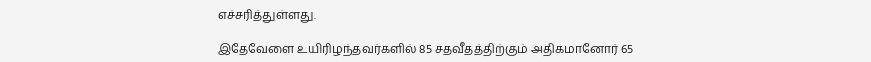எச்சரித்துள்ளது.

இதேவேளை உயிரிழந்தவர்களில் 85 சதவீதத்திற்கும் அதிகமானோர் 65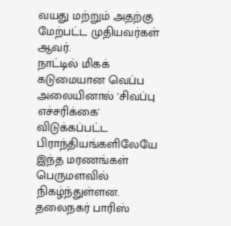வயது மற்றும் அதற்கு மேற்பட்ட முதியவர்கள் ஆவர்.
நாட்டில் மிகக் கடுமையான வெப்ப அலையினால் 'சிவப்பு எச்சரிக்கை' விடுக்கப்பட்ட பிராந்தியங்களிலேயே இந்த மரணங்கள் பெருமளவில் நிகழ்ந்துள்ளன.
தலைநகர் பாரிஸ்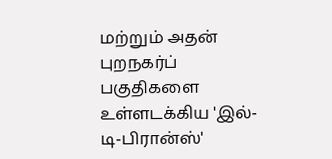மற்றும் அதன் புறநகர்ப் பகுதிகளை உள்ளடக்கிய 'இல்-டி-பிரான்ஸ்'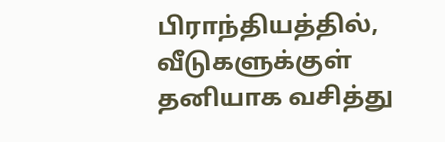பிராந்தியத்தில், வீடுகளுக்குள் தனியாக வசித்து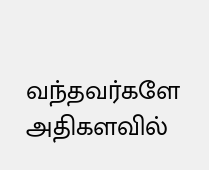வந்தவர்களே அதிகளவில்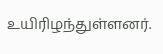உயிரிழந்துள்ளனர்.